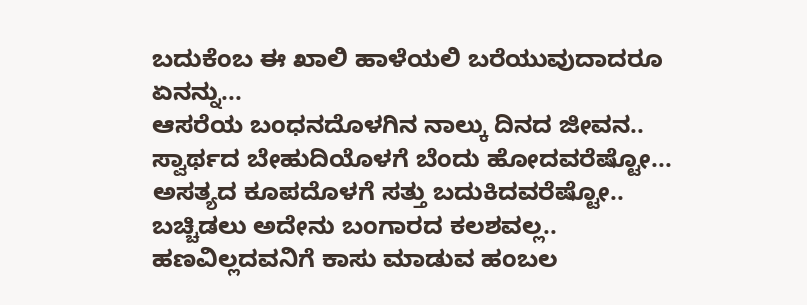ಬದುಕೆಂಬ ಈ ಖಾಲಿ ಹಾಳೆಯಲಿ ಬರೆಯುವುದಾದರೂ ಏನನ್ನು...
ಆಸರೆಯ ಬಂಧನದೊಳಗಿನ ನಾಲ್ಕು ದಿನದ ಜೀವನ..
ಸ್ವಾರ್ಥದ ಬೇಹುದಿಯೊಳಗೆ ಬೆಂದು ಹೋದವರೆಷ್ಟೋ...
ಅಸತ್ಯದ ಕೂಪದೊಳಗೆ ಸತ್ತು ಬದುಕಿದವರೆಷ್ಟೋ..
ಬಚ್ಚಿಡಲು ಅದೇನು ಬಂಗಾರದ ಕಲಶವಲ್ಲ..
ಹಣವಿಲ್ಲದವನಿಗೆ ಕಾಸು ಮಾಡುವ ಹಂಬಲ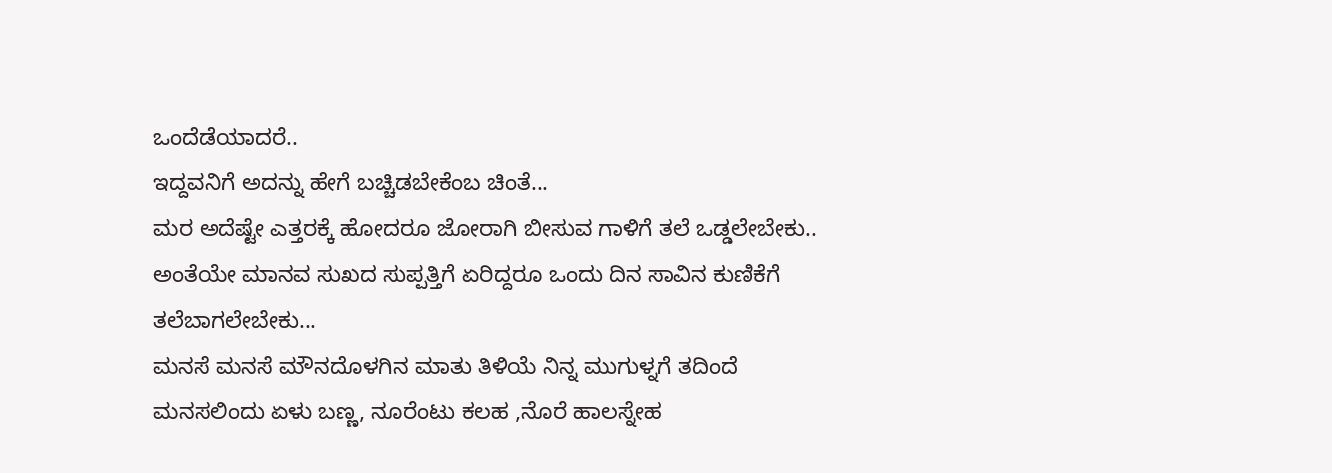ಒಂದೆಡೆಯಾದರೆ..
ಇದ್ದವನಿಗೆ ಅದನ್ನು ಹೇಗೆ ಬಚ್ಚಿಡಬೇಕೆಂಬ ಚಿಂತೆ...
ಮರ ಅದೆಷ್ಟೇ ಎತ್ತರಕ್ಕೆ ಹೋದರೂ ಜೋರಾಗಿ ಬೀಸುವ ಗಾಳಿಗೆ ತಲೆ ಒಡ್ಡಲೇಬೇಕು..
ಅಂತೆಯೇ ಮಾನವ ಸುಖದ ಸುಪ್ಪತ್ತಿಗೆ ಏರಿದ್ದರೂ ಒಂದು ದಿನ ಸಾವಿನ ಕುಣಿಕೆಗೆ ತಲೆಬಾಗಲೇಬೇಕು...
ಮನಸೆ ಮನಸೆ ಮೌನದೊಳಗಿನ ಮಾತು ತಿಳಿಯೆ ನಿನ್ನ ಮುಗುಳ್ನಗೆ ತದಿಂದೆ ಮನಸಲಿಂದು ಏಳು ಬಣ್ಣ, ನೂರೆಂಟು ಕಲಹ ,ನೊರೆ ಹಾಲಸ್ನೇಹ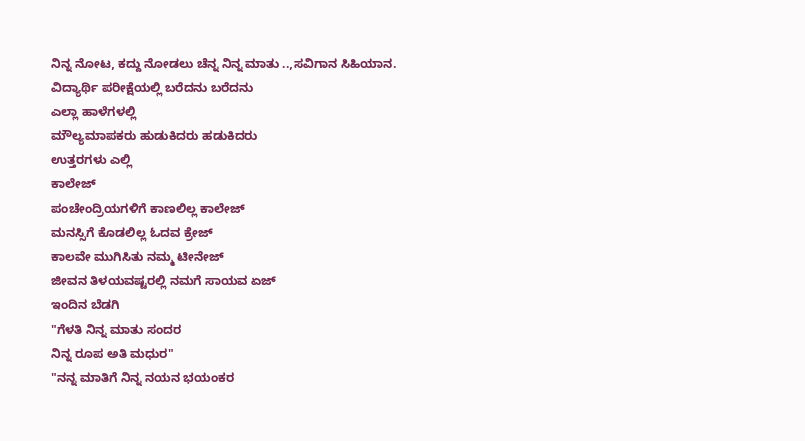ನಿನ್ನ ನೋಟ, ಕದ್ದು ನೋಡಲು ಚೆನ್ನ ನಿನ್ನ ಮಾತು ..,ಸವಿಗಾನ ಸಿಹಿಯಾನ.
ವಿದ್ಯಾರ್ಥಿ ಪರೀಕ್ಷೆಯಲ್ಲಿ ಬರೆದನು ಬರೆದನು
ಎಲ್ಲಾ ಹಾಳೆಗಳಲ್ಲಿ
ಮೌಲ್ಯಮಾಪಕರು ಹುಡುಕಿದರು ಹಡುಕಿದರು
ಉತ್ತರಗಳು ಎಲ್ಲಿ
ಕಾಲೇಜ್
ಪಂಚೇಂದ್ರಿಯಗಳಿಗೆ ಕಾಣಲಿಲ್ಲ ಕಾಲೇಜ್
ಮನಸ್ಸಿಗೆ ಕೊಡಲಿಲ್ಲ ಓದವ ಕ್ರೇಜ್
ಕಾಲವೇ ಮುಗಿಸಿತು ನಮ್ಮ ಟೀನೇಜ್
ಜೀವನ ತಿಳಯವಷ್ಟರಲ್ಲಿ ನಮಗೆ ಸಾಯವ ಏಜ್
ಇಂದಿನ ಬೆಡಗಿ
"ಗೆಳತಿ ನಿನ್ನ ಮಾತು ಸಂದರ
ನಿನ್ನ ರೂಪ ಅತಿ ಮಧುರ"
"ನನ್ನ ಮಾತಿಗೆ ನಿನ್ನ ನಯನ ಭಯಂಕರ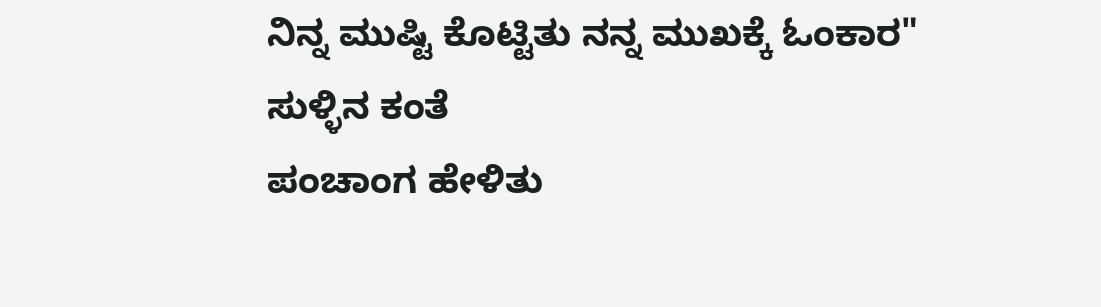ನಿನ್ನ ಮುಷ್ಟಿ ಕೊಟ್ಟಿತು ನನ್ನ ಮುಖಕ್ಕೆ ಓಂಕಾರ"
ಸುಳ್ಳಿನ ಕಂತೆ
ಪಂಚಾಂಗ ಹೇಳಿತು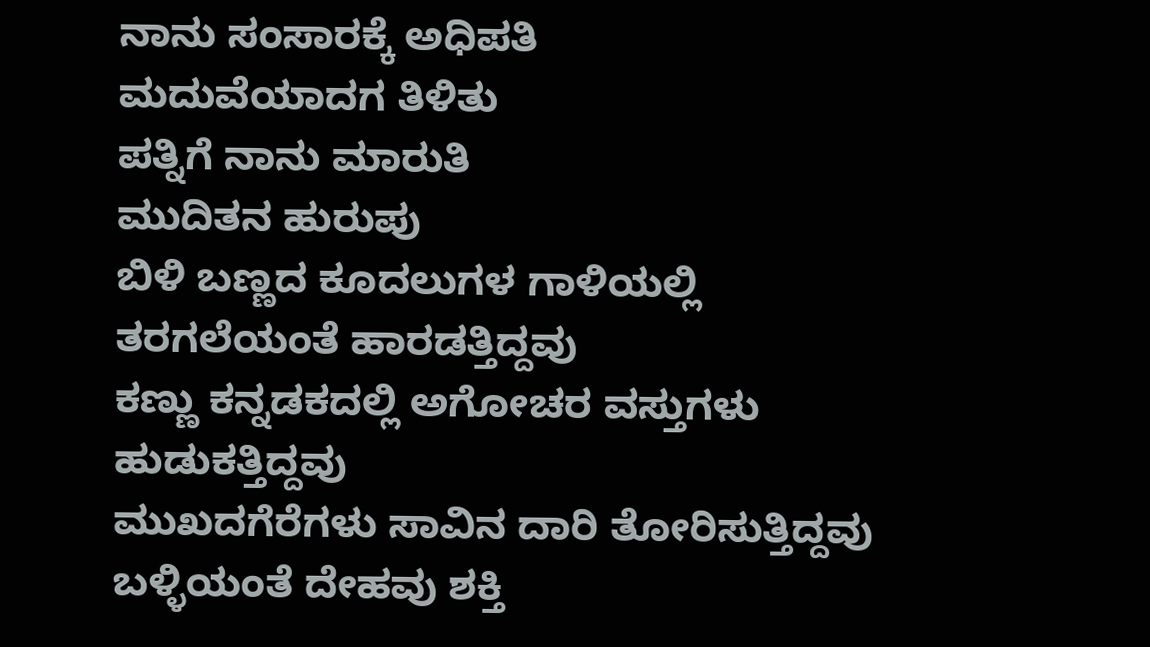ನಾನು ಸಂಸಾರಕ್ಕೆ ಅಧಿಪತಿ
ಮದುವೆಯಾದಗ ತಿಳಿತು
ಪತ್ನಿಗೆ ನಾನು ಮಾರುತಿ
ಮುದಿತನ ಹುರುಪು
ಬಿಳಿ ಬಣ್ಣದ ಕೂದಲುಗಳ ಗಾಳಿಯಲ್ಲಿ
ತರಗಲೆಯಂತೆ ಹಾರಡತ್ತಿದ್ದವು
ಕಣ್ಣು ಕನ್ನಡಕದಲ್ಲಿ ಅಗೋಚರ ವಸ್ತುಗಳು
ಹುಡುಕತ್ತಿದ್ದವು
ಮುಖದಗೆರೆಗಳು ಸಾವಿನ ದಾರಿ ತೋರಿಸುತ್ತಿದ್ದವು
ಬಳ್ಳಿಯಂತೆ ದೇಹವು ಶಕ್ತಿ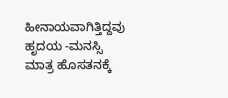ಹೀನಾಯವಾಗಿತ್ತಿದ್ದವು ಹೃದಯ -ಮನಸ್ಸಿ ಮಾತ್ರ ಹೊಸತನಕ್ಕೆ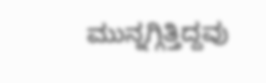ಮುನ್ನಗ್ಗಿತ್ತಿದ್ದವು